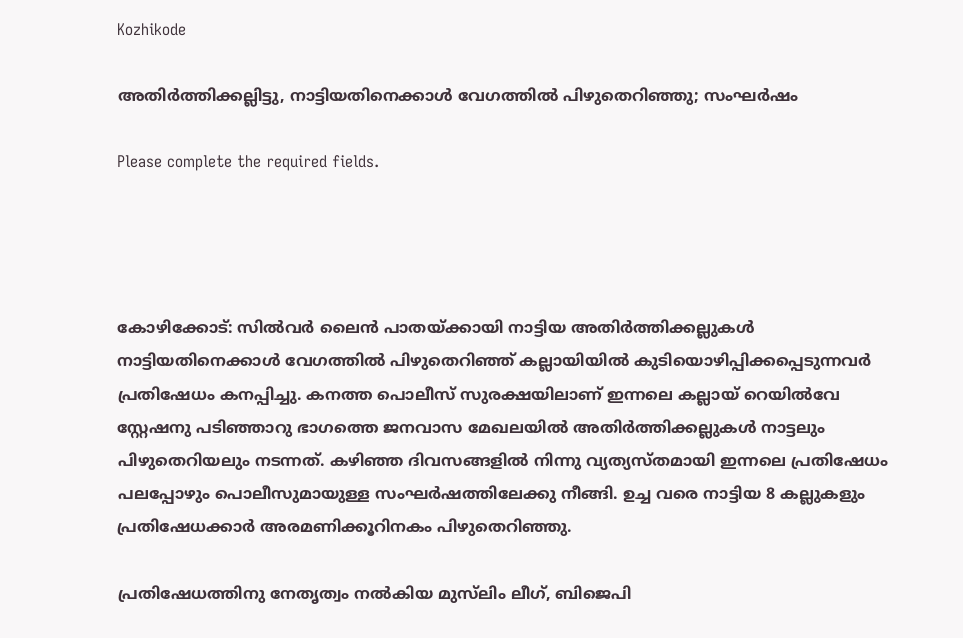Kozhikode

അതിർത്തിക്കല്ലിട്ടു, നാട്ടിയതിനെക്കാൾ വേഗത്തിൽ പിഴുതെറിഞ്ഞു; സംഘർഷം

Please complete the required fields.




കോഴിക്കോട്: സിൽവർ ലൈൻ പാതയ്ക്കായി നാട്ടിയ അതിർത്തിക്കല്ലുകൾ നാട്ടിയതിനെക്കാൾ വേഗത്തിൽ പിഴുതെറിഞ്ഞ് കല്ലായിയിൽ കുടിയൊഴിപ്പിക്കപ്പെടുന്നവർ പ്രതിഷേധം കനപ്പിച്ചു. കനത്ത പൊലീസ് സുരക്ഷയിലാണ് ഇന്നലെ കല്ലായ് റെയിൽവേ സ്റ്റേഷനു പടിഞ്ഞാറു ഭാഗത്തെ ജനവാസ മേഖലയിൽ അതിർത്തിക്കല്ലുകൾ നാട്ടലും പിഴുതെറിയലും നടന്നത്. കഴിഞ്ഞ ദിവസങ്ങളിൽ നിന്നു വ്യത്യസ്തമായി ഇന്നലെ പ്രതിഷേധം പലപ്പോഴും പൊലീസുമായുള്ള സംഘർഷത്തിലേക്കു നീങ്ങി. ഉച്ച വരെ നാട്ടിയ 8 കല്ലുകളും പ്രതിഷേധക്കാർ അരമണിക്കൂറിനകം പിഴുതെറിഞ്ഞു.

പ്രതിഷേധത്തിനു നേതൃത്വം നൽകിയ മുസ്‌ലിം ലീഗ്, ബിജെപി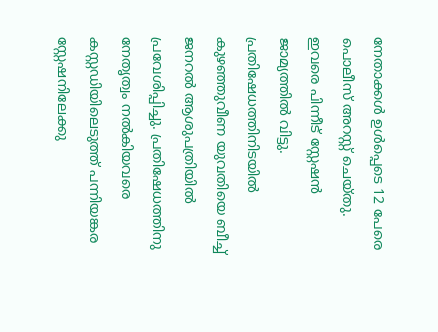നേതാക്കൾ ഉൾപ്പെടെ 12 പേരെ പൊലീസ് അറസ്റ്റ് ചെയ്തു. ഇവരെ പിന്നീട് സ്റ്റേഷൻ ജാമ്യത്തിൽ വിട്ടു. പ്രതിഷേധത്തിനിടയിൽ കുഴഞ്ഞുവീണ യുവതിയെ ബീച്ച് ജനറൽ ആശുപത്രിയിൽ പ്രവേശിപ്പിച്ചു. പ്രതിഷേധത്തിനു നേതൃത്വം നൽകിയവരെ കസ്റ്റ‍ഡിയിലെടുത്ത് പന്നിയങ്കര സ്റ്റേഷനിലേക്കു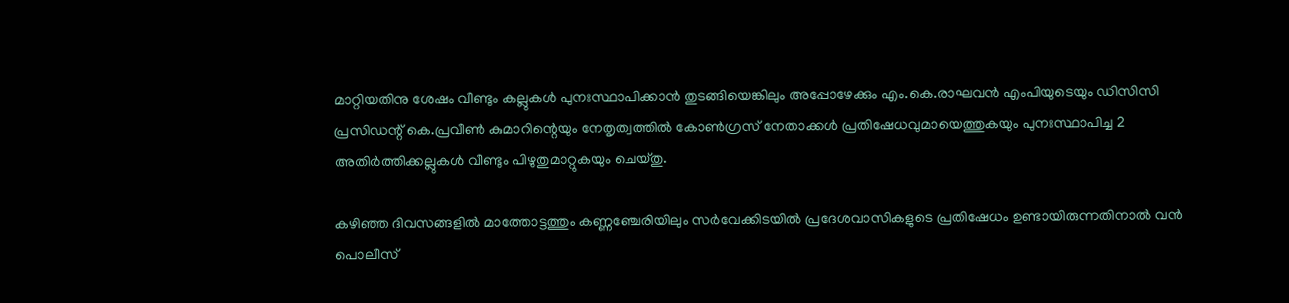മാറ്റിയതിനു ശേഷം വീണ്ടും കല്ലുകൾ പുനഃസ്ഥാപിക്കാൻ തുടങ്ങിയെങ്കിലും അപ്പോഴേക്കും എം.കെ.രാഘവൻ എംപിയുടെയും ഡിസിസി പ്രസിഡന്റ് കെ.പ്രവീൺ കുമാറിന്റെയും നേതൃത്വത്തിൽ കോൺഗ്രസ് നേതാക്കൾ പ്രതിഷേധവുമായെത്തുകയും പുനഃസ്ഥാപിച്ച 2 അതിർത്തിക്കല്ലുകൾ വീണ്ടും പിഴുതുമാറ്റുകയും ചെയ്തു.

കഴിഞ്ഞ ദിവസങ്ങളിൽ മാത്തോട്ടത്തും കണ്ണഞ്ചേരിയിലും സർവേക്കിടയിൽ പ്രദേശവാസികളുടെ പ്രതിഷേധം ഉണ്ടായിരുന്നതിനാൽ വൻ പൊലീസ്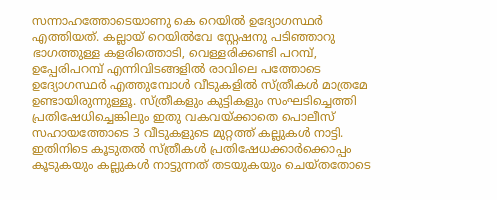സന്നാഹത്തോടെയാണു കെ റെയിൽ ഉദ്യോഗസ്ഥർ എത്തിയത്. കല്ലായ് റെയിൽവേ സ്റ്റേഷനു പടിഞ്ഞാറു ഭാഗത്തുള്ള കളരിത്തൊടി, വെള്ളരിക്കണ്ടി പറമ്പ്, ഉപ്പേരിപറമ്പ് എന്നിവിടങ്ങളിൽ രാവിലെ പത്തോടെ ഉദ്യോഗസ്ഥർ എത്തുമ്പോൾ വീടുകളിൽ സ്ത്രീകൾ മാത്രമേ ഉണ്ടായിരുന്നുള്ളൂ. സ്ത്രീകളും കുട്ടികളും സംഘടിച്ചെത്തി പ്രതിഷേധിച്ചെങ്കിലും ഇതു വകവയ്ക്കാതെ പൊലീസ് സഹായത്തോടെ 3 വീടുകളുടെ മുറ്റത്ത് കല്ലുകൾ നാട്ടി. ഇതിനിടെ കൂടുതൽ സ്ത്രീകൾ പ്രതിഷേധക്കാർക്കൊപ്പം കൂടുകയും കല്ലുകൾ നാട്ടുന്നത് തടയുകയും ചെയ്തതോടെ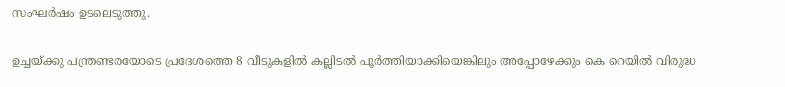സംഘർഷം ഉടലെടുത്തു.

ഉച്ചയ്ക്കു പന്ത്രണ്ടരയോടെ പ്രദേശത്തെ 8 വീടുകളിൽ കല്ലിടൽ പൂർത്തിയാക്കിയെങ്കിലും അപ്പോഴേക്കും കെ റെയിൽ വിരുദ്ധ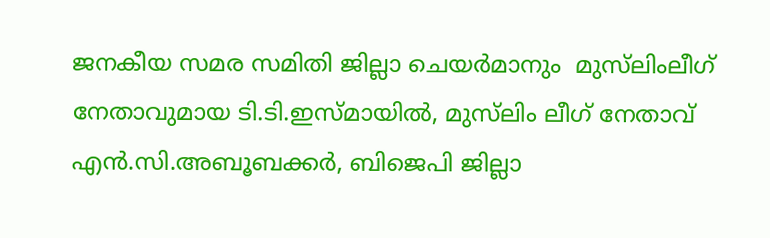ജനകീയ സമര സമിതി ജില്ലാ ചെയർമാനും  മുസ്‌ലിംലീഗ് നേതാവുമായ ടി.ടി.ഇസ്മായിൽ, മുസ്‌ലിം ലീഗ് നേതാവ് എൻ.സി.അബൂബക്കർ, ബിജെപി ജില്ലാ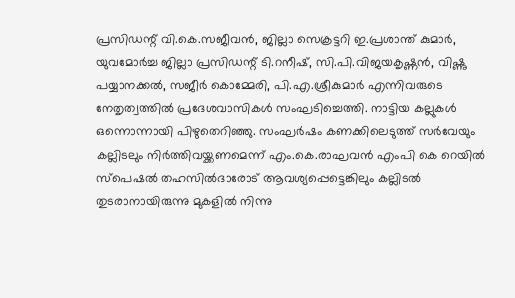പ്രസിഡന്റ് വി.കെ.സജീവൻ, ജില്ലാ സെക്രട്ടറി ഇ.പ്രശാന്ത് കുമാർ, യുവമോർച്ച ജില്ലാ പ്രസിഡന്റ് ടി.റനീഷ്, സി.പി.വിജയകൃഷ്ണൻ, വിഷ്ണു പയ്യാനക്കൽ, സജീർ കൊമ്മേരി, പി.എ.ശ്രീകുമാർ എന്നിവരുടെ നേതൃത്വത്തിൽ പ്രദേശവാസികൾ സംഘടിച്ചെത്തി. നാട്ടിയ കല്ലുകൾ ഒന്നൊന്നായി പിഴുതെറിഞ്ഞു. സംഘർഷം കണക്കിലെടുത്ത് സർവേയും കല്ലിടലും നിർത്തിവയ്ക്കണമെന്ന് എം.കെ.രാഘവൻ എംപി കെ റെയിൽ സ്പെഷൽ തഹസിൽദാരോട് ആവശ്യപ്പെട്ടെങ്കിലും കല്ലിടൽ തുടരാനായിരുന്നു മുകളിൽ നിന്നു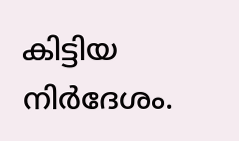കിട്ടിയ നിർദേശം.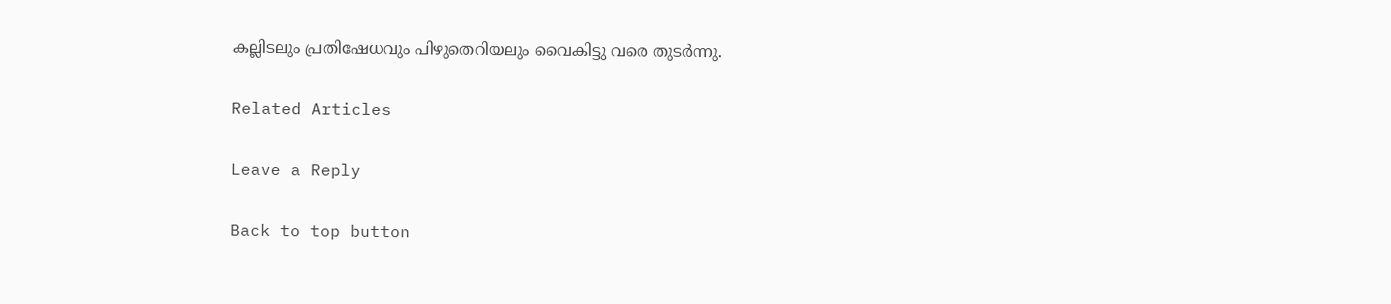കല്ലിടലും പ്രതിഷേധവും പിഴുതെറിയലും വൈകിട്ടു വരെ തുടർന്നു.

Related Articles

Leave a Reply

Back to top button